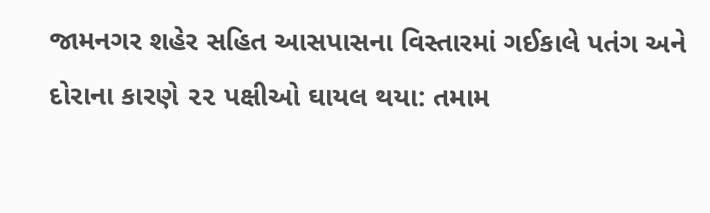જામનગર શહેર સહિત આસપાસના વિસ્તારમાં ગઈકાલે પતંગ અને દોરાના કારણે ૨૨ પક્ષીઓ ઘાયલ થયા: તમામ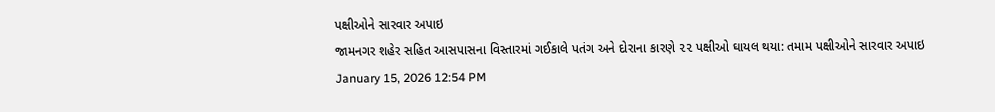પક્ષીઓને સારવાર અપાઇ
જામનગર શહેર સહિત આસપાસના વિસ્તારમાં ગઈકાલે પતંગ અને દોરાના કારણે ૨૨ પક્ષીઓ ઘાયલ થયા: તમામ પક્ષીઓને સારવાર અપાઇ
January 15, 2026 12:54 PM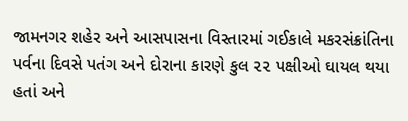જામનગર શહેર અને આસપાસના વિસ્તારમાં ગઈકાલે મકરસંક્રાંતિના પર્વના દિવસે પતંગ અને દોરાના કારણે કુલ ૨૨ પક્ષીઓ ઘાયલ થયા હતાં અને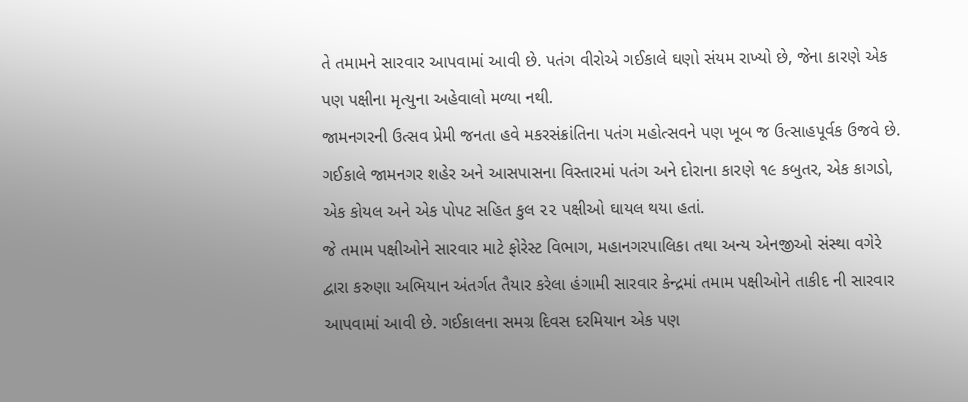તે તમામને સારવાર આપવામાં આવી છે. પતંગ વીરોએ ગઈકાલે ઘણો સંયમ રાખ્યો છે, જેના કારણે એક પણ પક્ષીના મૃત્યુના અહેવાલો મળ્યા નથી.
જામનગરની ઉત્સવ પ્રેમી જનતા હવે મકરસંક્રાંતિના પતંગ મહોત્સવને પણ ખૂબ જ ઉત્સાહપૂર્વક ઉજવે છે. ગઈકાલે જામનગર શહેર અને આસપાસના વિસ્તારમાં પતંગ અને દોરાના કારણે ૧૯ કબુતર, એક કાગડો, એક કોયલ અને એક પોપટ સહિત કુલ ૨૨ પક્ષીઓ ઘાયલ થયા હતાં.
જે તમામ પક્ષીઓને સારવાર માટે ફોરેસ્ટ વિભાગ, મહાનગરપાલિકા તથા અન્ય એનજીઓ સંસ્થા વગેરે દ્વારા કરુણા અભિયાન અંતર્ગત તૈયાર કરેલા હંગામી સારવાર કેન્દ્રમાં તમામ પક્ષીઓને તાકીદ ની સારવાર આપવામાં આવી છે. ગઈકાલના સમગ્ર દિવસ દરમિયાન એક પણ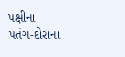પક્ષીના પતંગ-દોરાના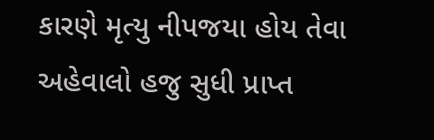કારણે મૃત્યુ નીપજયા હોય તેવા અહેવાલો હજુ સુધી પ્રાપ્ત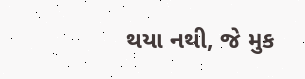થયા નથી, જે મુક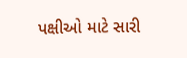પક્ષીઓ માટે સારી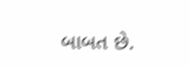બાબત છે.